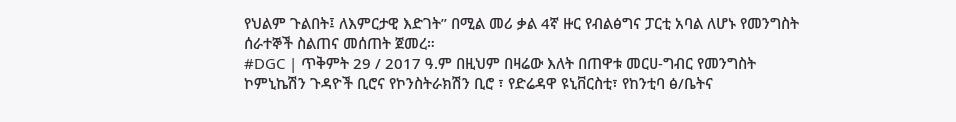የህልም ጉልበት፤ ለእምርታዊ እድገት” በሚል መሪ ቃል 4ኛ ዙር የብልፅግና ፓርቲ አባል ለሆኑ የመንግስት ሰራተኞች ስልጠና መሰጠት ጀመረ።
#DGC | ጥቅምት 29 / 2017 ዓ.ም በዚህም በዛሬው እለት በጠዋቱ መርሀ-ግብር የመንግስት ኮምኒኬሽን ጉዳዮች ቢሮና የኮንስትራክሽን ቢሮ ፣ የድሬዳዋ ዩኒቨርስቲ፣ የከንቲባ ፅ/ቤትና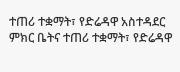ተጠሪ ተቋማት፣ የድሬዳዋ አስተዳደር ምክር ቤትና ተጠሪ ተቋማት፣ የድሬዳዋ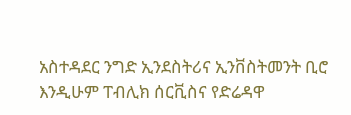አስተዳደር ንግድ ኢንደስትሪና ኢንቨስትመንት ቢሮ እንዲሁም ፐብሊክ ሰርቪስና የድሬዳዋ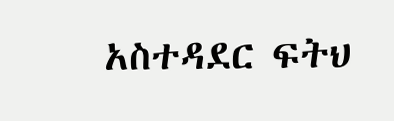አስተዳደር ፍትህ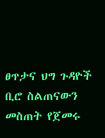ፀጥታና ህግ ጉዳዮች ቢሮ ስልጠናውን መስጠት የጀመሩ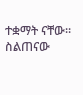ተቋማት ናቸው። ስልጠናው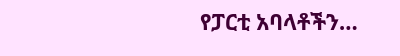የፓርቲ አባላቶችን…